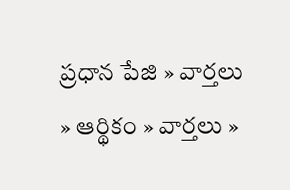ప్రధాన పేజి » వార్తలు » ఆర్థికం » వార్తలు »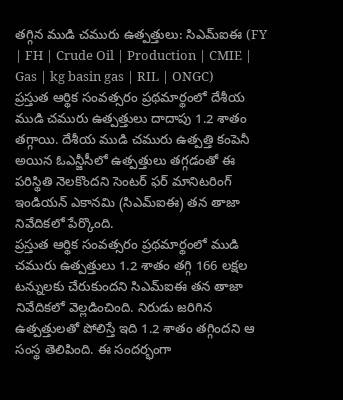తగ్గిన ముడి చమురు ఉత్పత్తులు: సిఎమ్ఐఈ (FY | FH | Crude Oil | Production | CMIE | Gas | kg basin gas | RIL | ONGC)
ప్రస్తుత ఆర్థిక సంవత్సరం ప్రథమార్థంలో దేశీయ ముడి చమురు ఉత్పత్తులు దాదాపు 1.2 శాతం తగ్గాయి. దేశీయ ముడి చమురు ఉత్పత్తి కంపెనీ అయిన ఓఎన్జీసీలో ఉత్పత్తులు తగ్గడంతో ఈ పరిస్థితి నెలకొందని సెంటర్ ఫర్ మానిటరింగ్ ఇండియన్ ఎకానమి (సిఎమ్ఐఈ) తన తాజా నివేదికలో పేర్కొంది.
ప్రస్తుత ఆర్థిక సంవత్సరం ప్రథమార్థంలో ముడి చమురు ఉత్పత్తులు 1.2 శాతం తగ్గి 166 లక్షల టన్నులకు చేరుకుందని సిఎమ్ఐఈ తన తాజా నివేదికలో వెల్లడించింది. నిరుడు జరిగిన ఉత్పత్తులతో పోలిస్తే ఇది 1.2 శాతం తగ్గిందని ఆ సంస్థ తెలిపింది. ఈ సందర్భంగా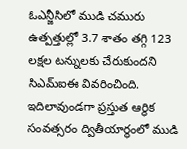ఓఎన్జీసిలో ముడి చమురు ఉత్పత్తుల్లో 3.7 శాతం తగ్గి 123 లక్షల టన్నులకు చేరుకుందని సిఎమ్ఐఈ వివరించింది.
ఇదిలావుండగా ప్రస్తుత ఆర్థిక సంవత్సరం ద్వితీయార్థంలో ముడి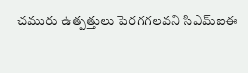చమురు ఉత్పత్తులు పెరగగలవని సిఎమ్ఐఈ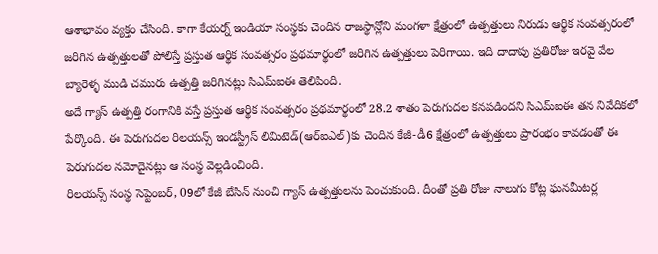ఆశాభావం వ్యక్తం చేసింది. కాగా కేయర్న్ ఇండియా సంస్థకు చెందిన రాజస్థాన్లోని మంగళా క్షేత్రంలో ఉత్పత్తులు నిరుడు ఆర్థిక సంవత్సరంలో జరిగిన ఉత్పత్తులతో పోలిస్తే ప్రస్తుత ఆర్థిక సంవత్సరం ప్రథమార్థంలో జరిగిన ఉత్పత్తులు పెరిగాయి. ఇది దాదాపు ప్రతిరోజు ఇరవై వేల బ్యారెళ్ళ ముడి చమురు ఉత్పత్తి జరిగినట్లు సిఎమ్ఐఈ తెలిపింది.
అదే గ్యాస్ ఉత్పత్తి రంగానికి వస్తే ప్రస్తుత ఆర్థిక సంవత్సరం ప్రథమార్థంలో 28.2 శాతం పెరుగుదల కనపడిందని సిఎమ్ఐఈ తన నివేదికలో పేర్కొంది. ఈ పెరుగుదల రిలయన్స్ ఇండస్ట్రీస్ లిమిటెడ్(ఆర్ఐఎల్)కు చెందిన కేజీ-డీ6 క్షేత్రంలో ఉత్పత్తులు ప్రారంభం కావడంతో ఈ పెరుగుదల నమోదైనట్లు ఆ సంస్థ వెల్లడించింది.
రిలయన్స్ సంస్థ సెప్టెంబర్, 09లో కేజీ బేసిన్ నుంచి గ్యాస్ ఉత్పత్తులను పెంచుకుంది. దీంతో ప్రతి రోజు నాలుగు కోట్ల ఘనమీటర్ల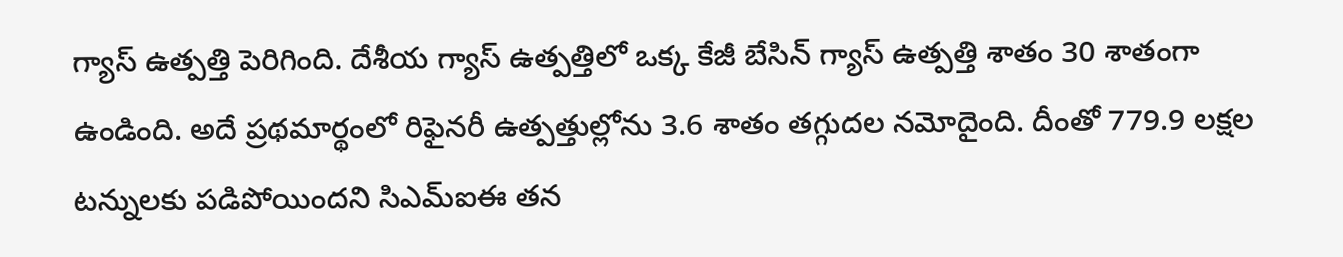గ్యాస్ ఉత్పత్తి పెరిగింది. దేశీయ గ్యాస్ ఉత్పత్తిలో ఒక్క కేజీ బేసిన్ గ్యాస్ ఉత్పత్తి శాతం 30 శాతంగా ఉండింది. అదే ప్రథమార్థంలో రిఫైనరీ ఉత్పత్తుల్లోను 3.6 శాతం తగ్గుదల నమోదైంది. దీంతో 779.9 లక్షల టన్నులకు పడిపోయిందని సిఎమ్ఐఈ తన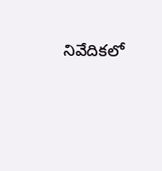నివేదికలో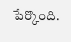పేర్కొంది.